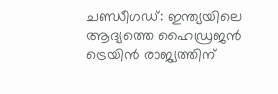ചണ്ഡീഗഡ്: ഇന്ത്യയിലെ ആദ്യത്തെ ഹൈഡ്രജൻ ട്രെയിൻ രാജ്യത്തിന്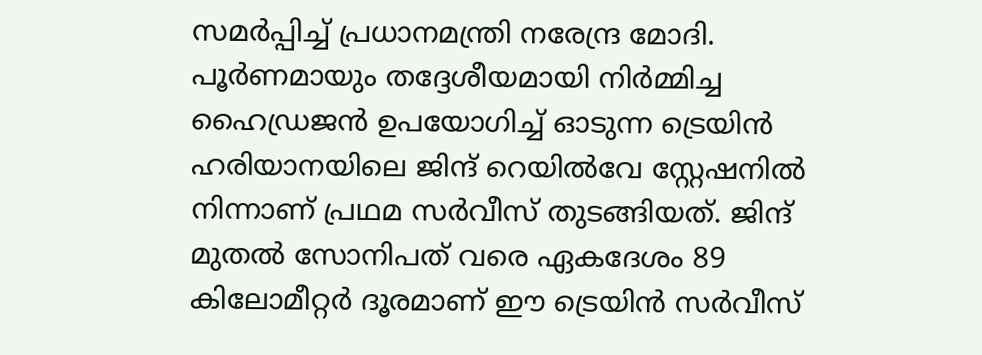സമർപ്പിച്ച് പ്രധാനമന്ത്രി നരേന്ദ്ര മോദി. പൂർണമായും തദ്ദേശീയമായി നിർമ്മിച്ച ഹൈഡ്രജൻ ഉപയോഗിച്ച് ഓടുന്ന ട്രെയിൻ ഹരിയാനയിലെ ജിന്ദ് റെയിൽവേ സ്റ്റേഷനിൽ നിന്നാണ് പ്രഥമ സർവീസ് തുടങ്ങിയത്. ജിന്ദ് മുതൽ സോനിപത് വരെ ഏകദേശം 89 കിലോമീറ്റർ ദൂരമാണ് ഈ ട്രെയിൻ സർവീസ്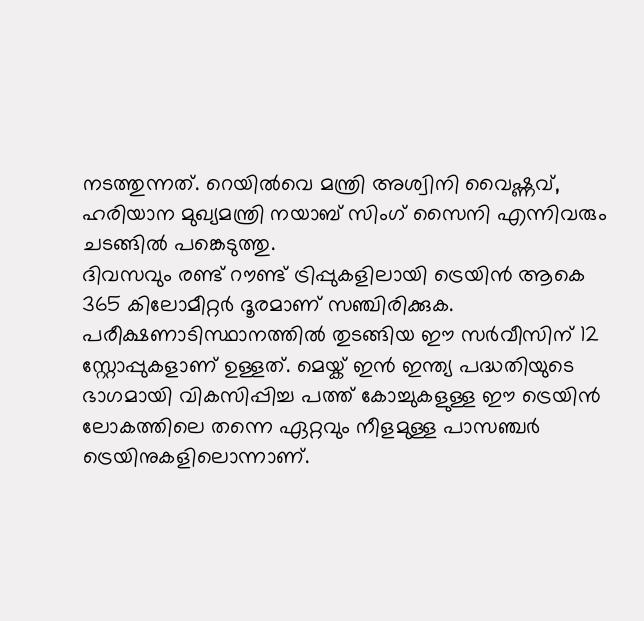നടത്തുന്നത്. റെയിൽവെ മന്ത്രി അശ്വിനി വൈഷ്ണവ്, ഹരിയാന മുഖ്യമന്ത്രി നയാബ് സിംഗ് സൈനി എന്നിവരും ചടങ്ങിൽ പങ്കെടുത്തു.
ദിവസവും രണ്ട് റൗണ്ട് ട്രിപ്പുകളിലായി ട്രെയിൻ ആകെ 365 കിലോമീറ്റർ ദൂരമാണ് സഞ്ചിരിക്കുക. പരീക്ഷണാടിസ്ഥാനത്തിൽ തുടങ്ങിയ ഈ സർവീസിന് 12 സ്റ്റോപ്പുകളാണ് ഉള്ളത്. മെയ്ക് ഇൻ ഇന്ത്യ പദ്ധതിയുടെ ഭാഗമായി വികസിപ്പിച്ച പത്ത് കോച്ചുകളുള്ള ഈ ട്രെയിൻ ലോകത്തിലെ തന്നെ ഏറ്റവും നീളമുള്ള പാസഞ്ചർ ട്രെയിനുകളിലൊന്നാണ്.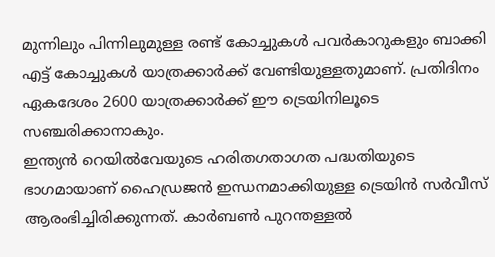മുന്നിലും പിന്നിലുമുള്ള രണ്ട് കോച്ചുകൾ പവർകാറുകളും ബാക്കി എട്ട് കോച്ചുകൾ യാത്രക്കാർക്ക് വേണ്ടിയുള്ളതുമാണ്. പ്രതിദിനം ഏകദേശം 2600 യാത്രക്കാർക്ക് ഈ ട്രെയിനിലൂടെ സഞ്ചരിക്കാനാകും.
ഇന്ത്യൻ റെയിൽവേയുടെ ഹരിതഗതാഗത പദ്ധതിയുടെ ഭാഗമായാണ് ഹൈഡ്രജൻ ഇന്ധനമാക്കിയുള്ള ട്രെയിൻ സർവീസ് ആരംഭിച്ചിരിക്കുന്നത്. കാർബൺ പുറന്തള്ളൽ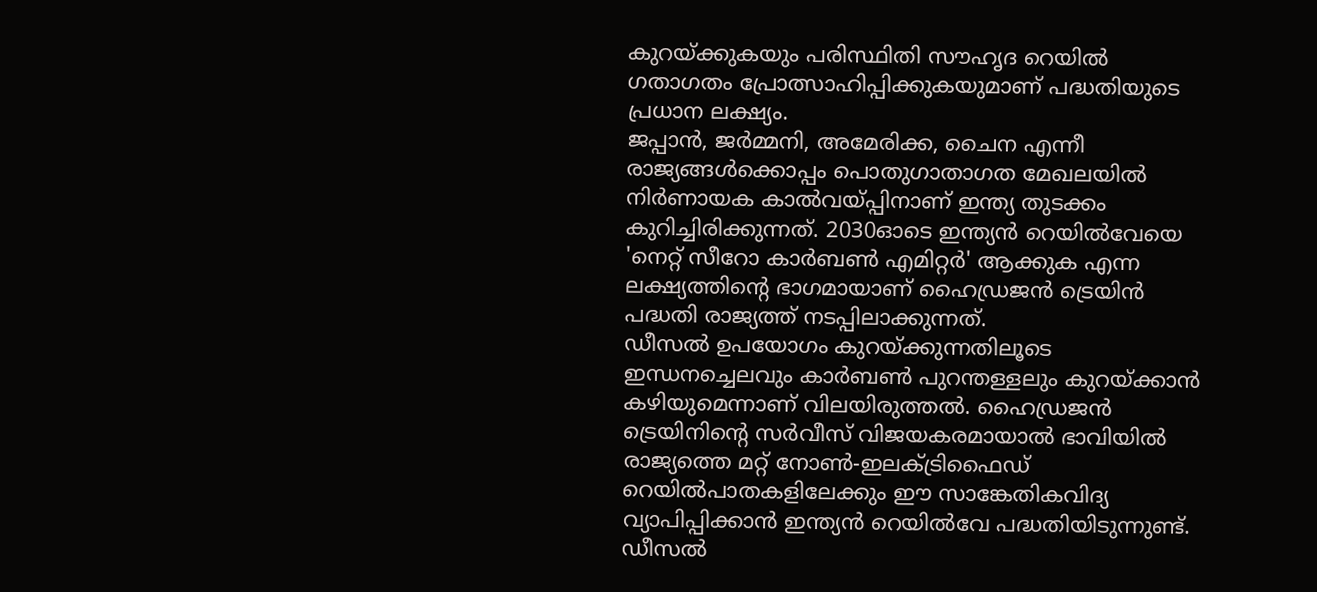കുറയ്ക്കുകയും പരിസ്ഥിതി സൗഹൃദ റെയിൽ ഗതാഗതം പ്രോത്സാഹിപ്പിക്കുകയുമാണ് പദ്ധതിയുടെ പ്രധാന ലക്ഷ്യം.
ജപ്പാൻ, ജർമ്മനി, അമേരിക്ക, ചൈന എന്നീ രാജ്യങ്ങൾക്കൊപ്പം പൊതുഗാതാഗത മേഖലയിൽ നിർണായക കാൽവയ്പ്പിനാണ് ഇന്ത്യ തുടക്കം കുറിച്ചിരിക്കുന്നത്. 2030ഓടെ ഇന്ത്യൻ റെയിൽവേയെ 'നെറ്റ് സീറോ കാർബൺ എമിറ്റർ' ആക്കുക എന്ന ലക്ഷ്യത്തിന്റെ ഭാഗമായാണ് ഹൈഡ്രജൻ ട്രെയിൻ പദ്ധതി രാജ്യത്ത് നടപ്പിലാക്കുന്നത്.
ഡീസൽ ഉപയോഗം കുറയ്ക്കുന്നതിലൂടെ ഇന്ധനച്ചെലവും കാർബൺ പുറന്തള്ളലും കുറയ്ക്കാൻ കഴിയുമെന്നാണ് വിലയിരുത്തൽ. ഹൈഡ്രജൻ ട്രെയിനിന്റെ സർവീസ് വിജയകരമായാൽ ഭാവിയിൽ രാജ്യത്തെ മറ്റ് നോൺ-ഇലക്ട്രിഫൈഡ് റെയിൽപാതകളിലേക്കും ഈ സാങ്കേതികവിദ്യ വ്യാപിപ്പിക്കാൻ ഇന്ത്യൻ റെയിൽവേ പദ്ധതിയിടുന്നുണ്ട്.
ഡീസൽ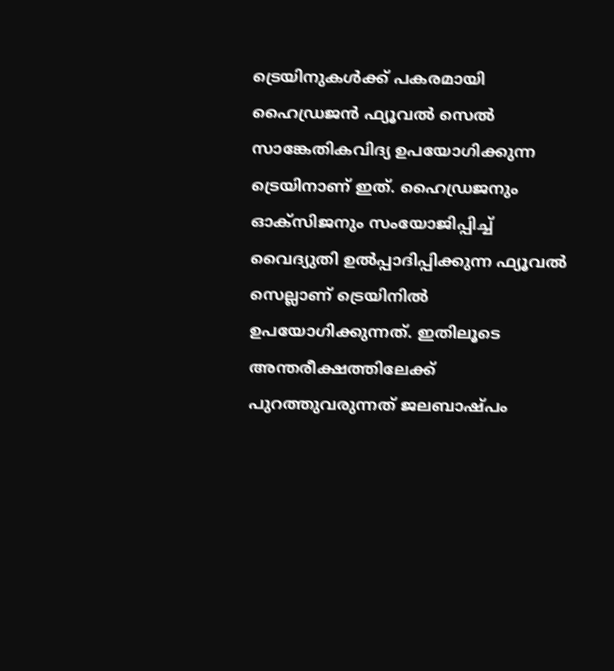ട്രെയിനുകൾക്ക് പകരമായി ഹൈഡ്രജൻ ഫ്യൂവൽ സെൽ സാങ്കേതികവിദ്യ ഉപയോഗിക്കുന്ന ട്രെയിനാണ് ഇത്. ഹൈഡ്രജനും ഓക്സിജനും സംയോജിപ്പിച്ച് വൈദ്യുതി ഉൽപ്പാദിപ്പിക്കുന്ന ഫ്യൂവൽ സെല്ലാണ് ട്രെയിനിൽ ഉപയോഗിക്കുന്നത്. ഇതിലൂടെ അന്തരീക്ഷത്തിലേക്ക് പുറത്തുവരുന്നത് ജലബാഷ്പം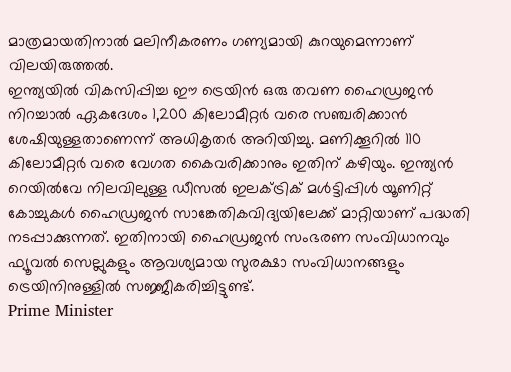മാത്രമായതിനാൽ മലിനീകരണം ഗണ്യമായി കുറയുമെന്നാണ് വിലയിരുത്തൽ.
ഇന്ത്യയിൽ വികസിപ്പിച്ച ഈ ട്രെയിൻ ഒരു തവണ ഹൈഡ്രജൻ നിറച്ചാൽ ഏകദേശം 1,200 കിലോമീറ്റർ വരെ സഞ്ചരിക്കാൻ ശേഷിയുള്ളതാണെന്ന് അധികൃതർ അറിയിച്ചു. മണിക്കൂറിൽ 110 കിലോമീറ്റർ വരെ വേഗത കൈവരിക്കാനും ഇതിന് കഴിയും. ഇന്ത്യൻ റെയിൽവേ നിലവിലുള്ള ഡീസൽ ഇലക്ട്രിക് മൾട്ടിപ്പിൾ യൂണിറ്റ് കോച്ചുകൾ ഹൈഡ്രജൻ സാങ്കേതികവിദ്യയിലേക്ക് മാറ്റിയാണ് പദ്ധതി നടപ്പാക്കുന്നത്. ഇതിനായി ഹൈഡ്രജൻ സംഭരണ സംവിധാനവും ഫ്യൂവൽ സെല്ലുകളും ആവശ്യമായ സുരക്ഷാ സംവിധാനങ്ങളും ട്രെയിനിനുള്ളിൽ സജ്ജീകരിച്ചിട്ടുണ്ട്.
Prime Minister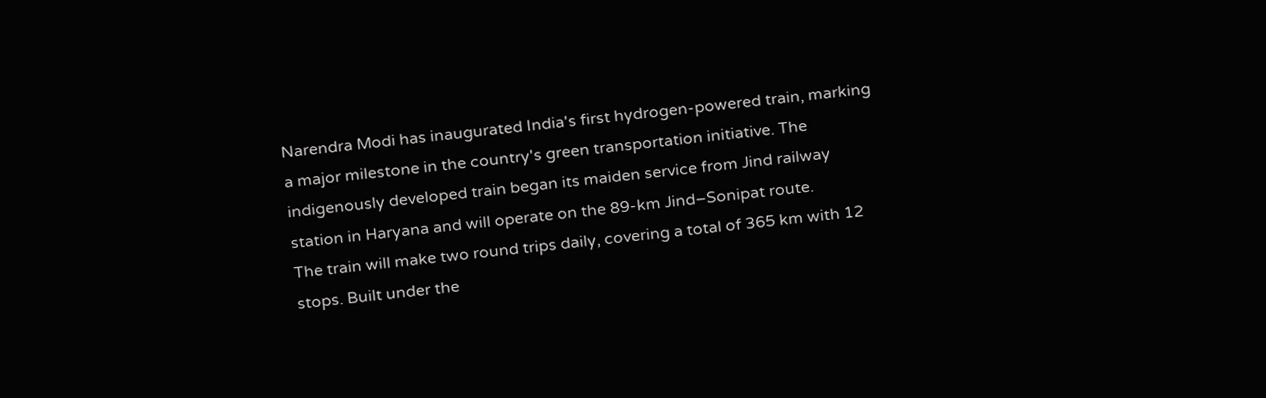Narendra Modi has inaugurated India's first hydrogen-powered train, marking a major milestone in the country's green transportation initiative. The indigenously developed train began its maiden service from Jind railway station in Haryana and will operate on the 89-km Jind–Sonipat route.
The train will make two round trips daily, covering a total of 365 km with 12 stops. Built under the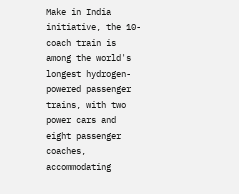Make in India initiative, the 10-coach train is among the world's longest hydrogen-powered passenger trains, with two power cars and eight passenger coaches, accommodating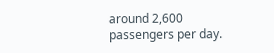around 2,600 passengers per day.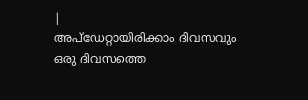|
അപ്ഡേറ്റായിരിക്കാം ദിവസവും
ഒരു ദിവസത്തെ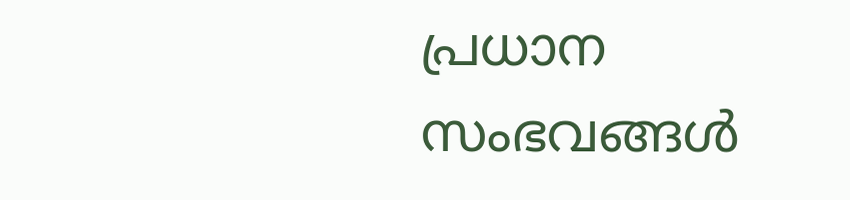പ്രധാന സംഭവങ്ങൾ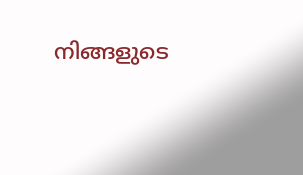നിങ്ങളുടെ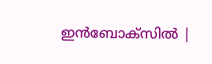ഇൻബോക്സിൽ |